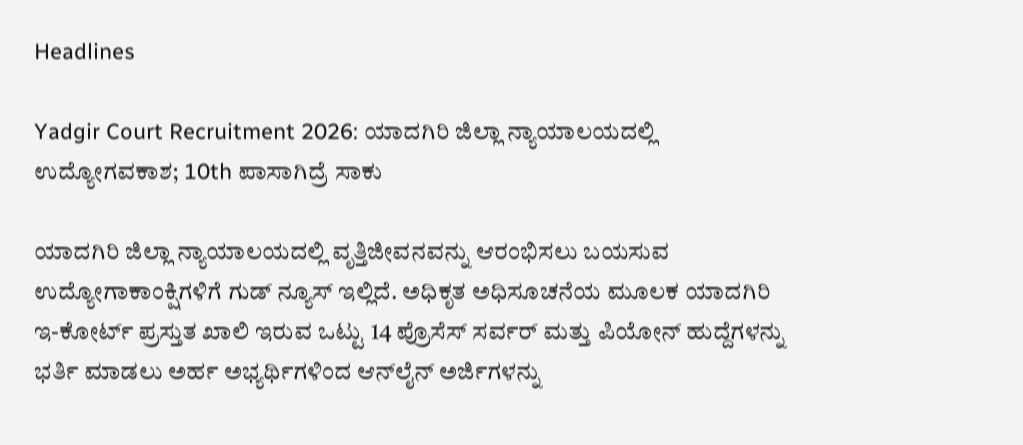Headlines

Yadgir Court Recruitment 2026: ಯಾದಗಿರಿ ಜಿಲ್ಲಾ ನ್ಯಾಯಾಲಯದಲ್ಲಿ ಉದ್ಯೋಗವಕಾಶ; 10th ಪಾಸಾಗಿದ್ರೆ ಸಾಕು

ಯಾದಗಿರಿ ಜಿಲ್ಲಾ ನ್ಯಾಯಾಲಯದಲ್ಲಿ ವೃತ್ತಿಜೀವನವನ್ನು ಆರಂಭಿಸಲು ಬಯಸುವ ಉದ್ಯೋಗಾಕಾಂಕ್ಷಿಗಳಿಗೆ ಗುಡ್ ನ್ಯೂಸ್ ಇಲ್ಲಿದೆ. ಅಧಿಕೃತ ಅಧಿಸೂಚನೆಯ ಮೂಲಕ ಯಾದಗಿರಿ ಇ-ಕೋರ್ಟ್ ಪ್ರಸ್ತುತ ಖಾಲಿ ಇರುವ ಒಟ್ಟು 14 ಪ್ರೊಸೆಸ್ ಸರ್ವರ್ ಮತ್ತು ಪಿಯೋನ್ ಹುದ್ದೆಗಳನ್ನು ಭರ್ತಿ ಮಾಡಲು ಅರ್ಹ ಅಭ್ಯರ್ಥಿಗಳಿಂದ ಆನ್‌ಲೈನ್ ಅರ್ಜಿಗಳನ್ನು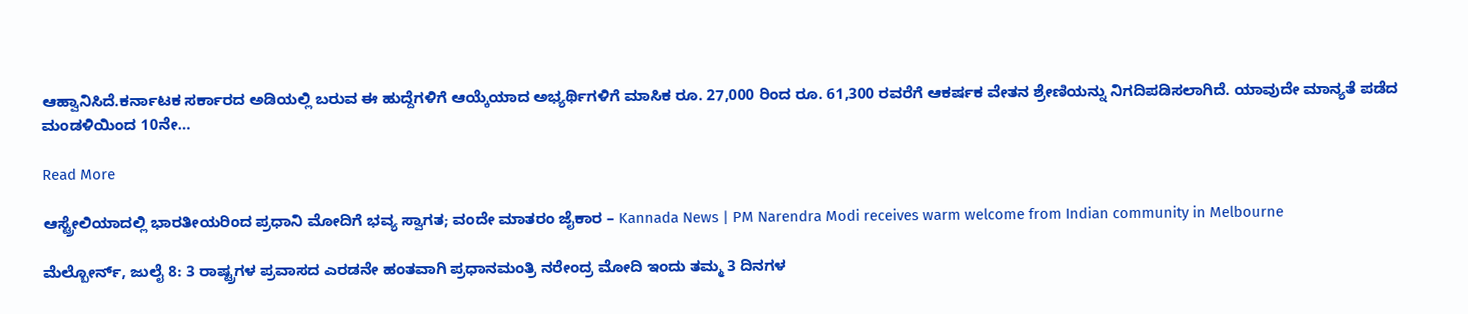ಆಹ್ವಾನಿಸಿದೆ.ಕರ್ನಾಟಕ ಸರ್ಕಾರದ ಅಡಿಯಲ್ಲಿ ಬರುವ ಈ ಹುದ್ದೆಗಳಿಗೆ ಆಯ್ಕೆಯಾದ ಅಭ್ಯರ್ಥಿಗಳಿಗೆ ಮಾಸಿಕ ರೂ. 27,000 ರಿಂದ ರೂ. 61,300 ರವರೆಗೆ ಆಕರ್ಷಕ ವೇತನ ಶ್ರೇಣಿಯನ್ನು ನಿಗದಿಪಡಿಸಲಾಗಿದೆ. ಯಾವುದೇ ಮಾನ್ಯತೆ ಪಡೆದ ಮಂಡಳಿಯಿಂದ 10ನೇ…

Read More

ಆಸ್ಟ್ರೇಲಿಯಾದಲ್ಲಿ ಭಾರತೀಯರಿಂದ ಪ್ರಧಾನಿ ಮೋದಿಗೆ ಭವ್ಯ ಸ್ವಾಗತ; ವಂದೇ ಮಾತರಂ ಜೈಕಾರ – Kannada News | PM Narendra Modi receives warm welcome from Indian community in Melbourne

ಮೆಲ್ಬೋರ್ನ್, ಜುಲೈ 8: 3 ರಾಷ್ಟ್ರಗಳ ಪ್ರವಾಸದ ಎರಡನೇ ಹಂತವಾಗಿ ಪ್ರಧಾನಮಂತ್ರಿ ನರೇಂದ್ರ ಮೋದಿ ಇಂದು ತಮ್ಮ 3 ದಿನಗಳ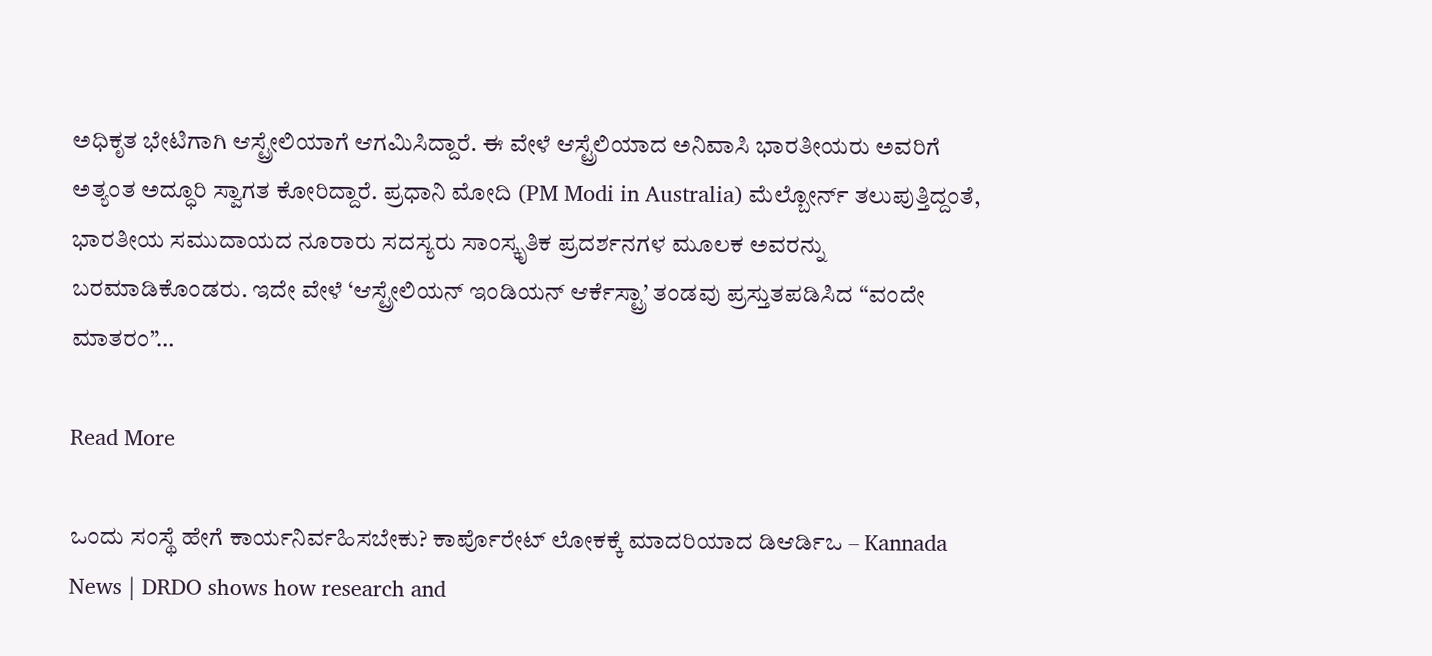ಅಧಿಕೃತ ಭೇಟಿಗಾಗಿ ಆಸ್ಟ್ರೇಲಿಯಾಗೆ ಆಗಮಿಸಿದ್ದಾರೆ. ಈ ವೇಳೆ ಆಸ್ಟ್ರೆಲಿಯಾದ ಅನಿವಾಸಿ ಭಾರತೀಯರು ಅವರಿಗೆ ಅತ್ಯಂತ ಅದ್ಧೂರಿ ಸ್ವಾಗತ ಕೋರಿದ್ದಾರೆ. ಪ್ರಧಾನಿ ಮೋದಿ (PM Modi in Australia) ಮೆಲ್ಬೋರ್ನ್ ತಲುಪುತ್ತಿದ್ದಂತೆ, ಭಾರತೀಯ ಸಮುದಾಯದ ನೂರಾರು ಸದಸ್ಯರು ಸಾಂಸ್ಕೃತಿಕ ಪ್ರದರ್ಶನಗಳ ಮೂಲಕ ಅವರನ್ನು ಬರಮಾಡಿಕೊಂಡರು. ಇದೇ ವೇಳೆ ‘ಆಸ್ಟ್ರೇಲಿಯನ್ ಇಂಡಿಯನ್ ಆರ್ಕೆಸ್ಟ್ರಾ’ ತಂಡವು ಪ್ರಸ್ತುತಪಡಿಸಿದ “ವಂದೇ ಮಾತರಂ”…

Read More

ಒಂದು ಸಂಸ್ಥೆ ಹೇಗೆ ಕಾರ್ಯನಿರ್ವಹಿಸಬೇಕು? ಕಾರ್ಪೊರೇಟ್ ಲೋಕಕ್ಕೆ ಮಾದರಿಯಾದ ಡಿಆರ್ಡಿಒ – Kannada News | DRDO shows how research and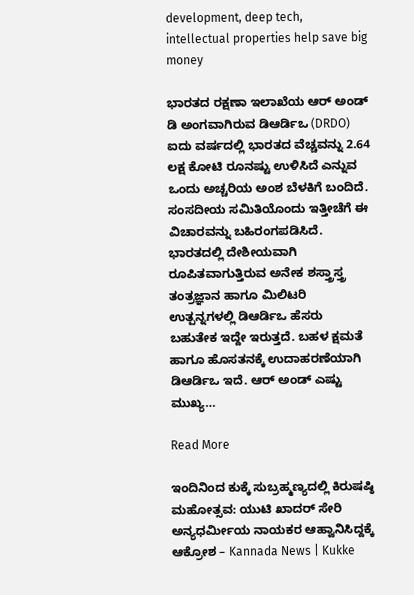development, deep tech, intellectual properties help save big money

ಭಾರತದ ರಕ್ಷಣಾ ಇಲಾಖೆಯ ಆರ್ ಅಂಡ್ ಡಿ ಅಂಗವಾಗಿರುವ ಡಿಆರ್ಡಿಒ (DRDO) ಐದು ವರ್ಷದಲ್ಲಿ ಭಾರತದ ವೆಚ್ಚವನ್ನು 2.64 ಲಕ್ಷ ಕೋಟಿ ರೂನಷ್ಟು ಉಳಿಸಿದೆ ಎನ್ನುವ ಒಂದು ಅಚ್ಚರಿಯ ಅಂಶ ಬೆಳಕಿಗೆ ಬಂದಿದೆ. ಸಂಸದೀಯ ಸಮಿತಿಯೊಂದು ಇತ್ತೀಚೆಗೆ ಈ ವಿಚಾರವನ್ನು ಬಹಿರಂಗಪಡಿಸಿದೆ. ಭಾರತದಲ್ಲಿ ದೇಶೀಯವಾಗಿ ರೂಪಿತವಾಗುತ್ತಿರುವ ಅನೇಕ ಶಸ್ತ್ರಾಸ್ತ್ರ ತಂತ್ರಜ್ಞಾನ ಹಾಗೂ ಮಿಲಿಟರಿ ಉತ್ಪನ್ನಗಳಲ್ಲಿ ಡಿಆರ್ಡಿಒ ಹೆಸರು ಬಹುತೇಕ ಇದ್ದೇ ಇರುತ್ತದೆ. ಬಹಳ ಕ್ಷಮತೆ ಹಾಗೂ ಹೊಸತನಕ್ಕೆ ಉದಾಹರಣೆಯಾಗಿ ಡಿಆರ್ಡಿಒ ಇದೆ. ಆರ್ ಅಂಡ್ ಎಷ್ಟು ಮುಖ್ಯ…

Read More

ಇಂದಿನಿಂದ ಕುಕ್ಕೆ ಸುಬ್ರಹ್ಮಣ್ಯದಲ್ಲಿ ಕಿರುಷಷ್ಠಿ ಮಹೋತ್ಸವ: ಯುಟಿ ಖಾದರ್ ಸೇರಿ ಅನ್ಯಧರ್ಮೀಯ ನಾಯಕರ ಆಹ್ವಾನಿಸಿದ್ದಕ್ಕೆ ಆಕ್ರೋಶ – Kannada News | Kukke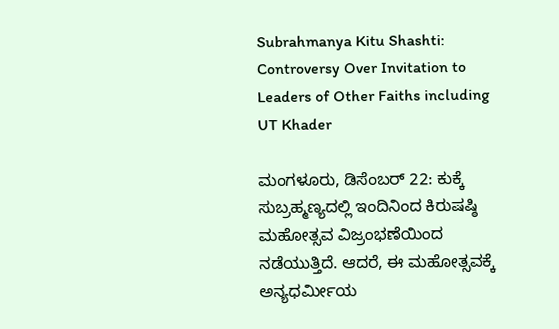Subrahmanya Kitu Shashti: Controversy Over Invitation to Leaders of Other Faiths including UT Khader

ಮಂಗಳೂರು, ಡಿಸೆಂಬರ್ 22: ಕುಕ್ಕೆ ಸುಬ್ರಹ್ಮಣ್ಯದಲ್ಲಿ ಇಂದಿನಿಂದ ಕಿರುಷಷ್ಠಿ ಮಹೋತ್ಸವ ವಿಜ್ರಂಭಣೆಯಿಂದ ನಡೆಯುತ್ತಿದೆ. ಆದರೆ, ಈ ಮಹೋತ್ಸವಕ್ಕೆ ಅನ್ಯಧರ್ಮೀಯ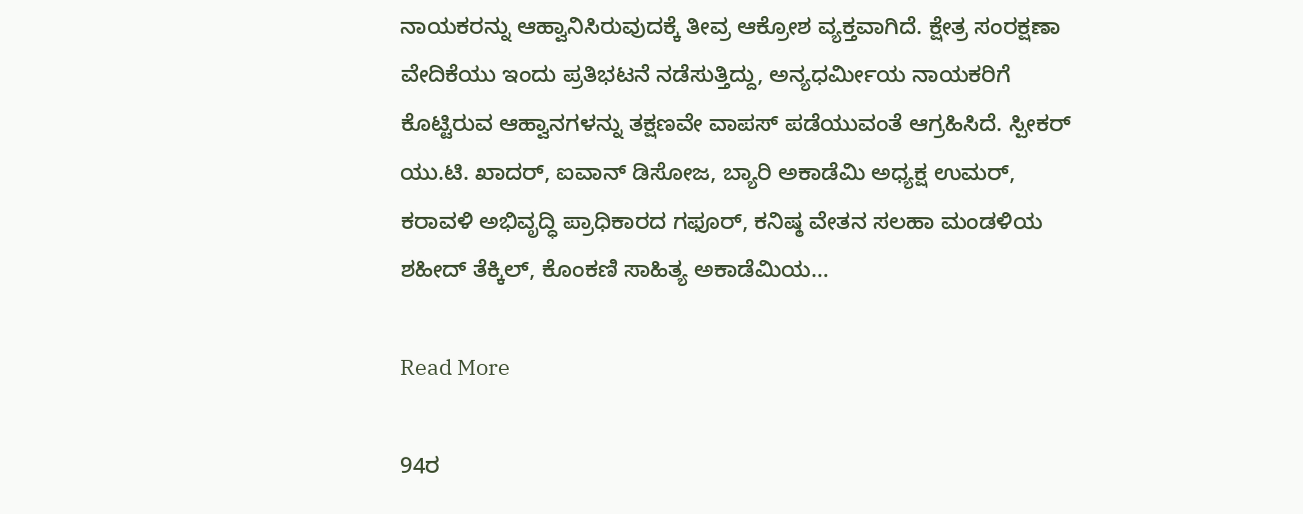ನಾಯಕರನ್ನು ಆಹ್ವಾನಿಸಿರುವುದಕ್ಕೆ ತೀವ್ರ ಆಕ್ರೋಶ ವ್ಯಕ್ತವಾಗಿದೆ. ಕ್ಷೇತ್ರ ಸಂರಕ್ಷಣಾ ವೇದಿಕೆಯು ಇಂದು ಪ್ರತಿಭಟನೆ ನಡೆಸುತ್ತಿದ್ದು, ಅನ್ಯಧರ್ಮೀಯ ನಾಯಕರಿಗೆ ಕೊಟ್ಟಿರುವ ಆಹ್ವಾನಗಳನ್ನು ತಕ್ಷಣವೇ ವಾಪಸ್ ಪಡೆಯುವಂತೆ ಆಗ್ರಹಿಸಿದೆ. ಸ್ಪೀಕರ್ ಯು.ಟಿ. ಖಾದರ್, ಐವಾನ್ ಡಿಸೋಜ, ಬ್ಯಾರಿ ಅಕಾಡೆಮಿ ಅಧ್ಯಕ್ಷ ಉಮರ್, ಕರಾವಳಿ ಅಭಿವೃದ್ಧಿ ಪ್ರಾಧಿಕಾರದ ಗಫೂರ್, ಕನಿಷ್ಠ ವೇತನ ಸಲಹಾ ಮಂಡಳಿಯ ಶಹೀದ್ ತೆಕ್ಕಿಲ್, ಕೊಂಕಣಿ ಸಾಹಿತ್ಯ ಅಕಾಡೆಮಿಯ…

Read More

94ರ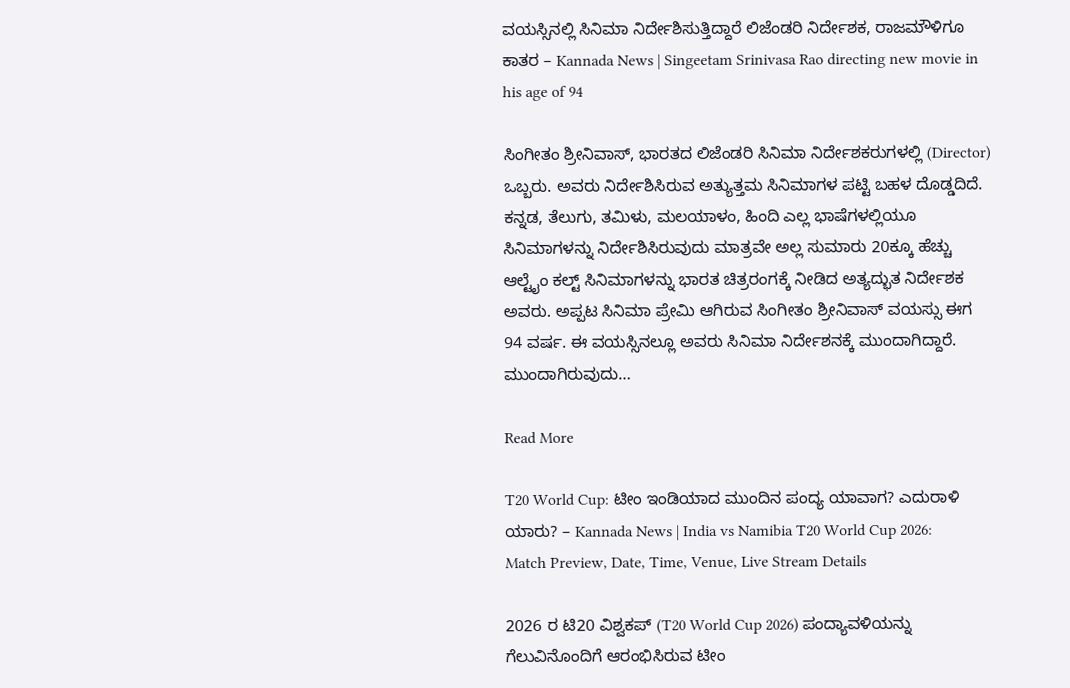ವಯಸ್ಸಿನಲ್ಲಿ ಸಿನಿಮಾ ನಿರ್ದೇಶಿಸುತ್ತಿದ್ದಾರೆ ಲಿಜೆಂಡರಿ ನಿರ್ದೇಶಕ, ರಾಜಮೌಳಿಗೂ ಕಾತರ – Kannada News | Singeetam Srinivasa Rao directing new movie in his age of 94

ಸಿಂಗೀತಂ ಶ್ರೀನಿವಾಸ್, ಭಾರತದ ಲಿಜೆಂಡರಿ ಸಿನಿಮಾ ನಿರ್ದೇಶಕರುಗಳಲ್ಲಿ (Director) ಒಬ್ಬರು. ಅವರು ನಿರ್ದೇಶಿಸಿರುವ ಅತ್ಯುತ್ತಮ ಸಿನಿಮಾಗಳ ಪಟ್ಟಿ ಬಹಳ ದೊಡ್ಡದಿದೆ. ಕನ್ನಡ, ತೆಲುಗು, ತಮಿಳು, ಮಲಯಾಳಂ, ಹಿಂದಿ ಎಲ್ಲ ಭಾಷೆಗಳಲ್ಲಿಯೂ ಸಿನಿಮಾಗಳನ್ನು ನಿರ್ದೇಶಿಸಿರುವುದು ಮಾತ್ರವೇ ಅಲ್ಲ ಸುಮಾರು 20ಕ್ಕೂ ಹೆಚ್ಚು ಆಲ್ಟೈಂ ಕಲ್ಟ್ ಸಿನಿಮಾಗಳನ್ನು ಭಾರತ ಚಿತ್ರರಂಗಕ್ಕೆ ನೀಡಿದ ಅತ್ಯದ್ಭುತ ನಿರ್ದೇಶಕ ಅವರು. ಅಪ್ಪಟ ಸಿನಿಮಾ ಪ್ರೇಮಿ ಆಗಿರುವ ಸಿಂಗೀತಂ ಶ್ರೀನಿವಾಸ್ ವಯಸ್ಸು ಈಗ 94 ವರ್ಷ. ಈ ವಯಸ್ಸಿನಲ್ಲೂ ಅವರು ಸಿನಿಮಾ ನಿರ್ದೇಶನಕ್ಕೆ ಮುಂದಾಗಿದ್ದಾರೆ. ಮುಂದಾಗಿರುವುದು…

Read More

T20 World Cup: ಟೀಂ ಇಂಡಿಯಾದ ಮುಂದಿನ ಪಂದ್ಯ ಯಾವಾಗ? ಎದುರಾಳಿ ಯಾರು? – Kannada News | India vs Namibia T20 World Cup 2026: Match Preview, Date, Time, Venue, Live Stream Details

2026 ರ ಟಿ20 ವಿಶ್ವಕಪ್ (T20 World Cup 2026) ಪಂದ್ಯಾವಳಿಯನ್ನು ಗೆಲುವಿನೊಂದಿಗೆ ಆರಂಭಿಸಿರುವ ಟೀಂ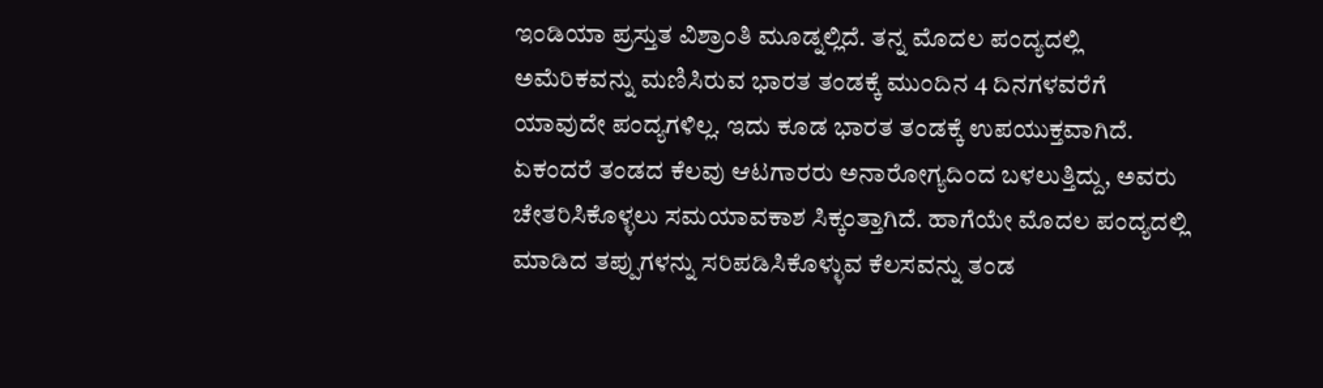ಇಂಡಿಯಾ ಪ್ರಸ್ತುತ ವಿಶ್ರಾಂತಿ ಮೂಡ್ನಲ್ಲಿದೆ. ತನ್ನ ಮೊದಲ ಪಂದ್ಯದಲ್ಲಿ ಅಮೆರಿಕವನ್ನು ಮಣಿಸಿರುವ ಭಾರತ ತಂಡಕ್ಕೆ ಮುಂದಿನ 4 ದಿನಗಳವರೆಗೆ ಯಾವುದೇ ಪಂದ್ಯಗಳಿಲ್ಲ. ಇದು ಕೂಡ ಭಾರತ ತಂಡಕ್ಕೆ ಉಪಯುಕ್ತವಾಗಿದೆ. ಏಕಂದರೆ ತಂಡದ ಕೆಲವು ಆಟಗಾರರು ಅನಾರೋಗ್ಯದಿಂದ ಬಳಲುತ್ತಿದ್ದು, ಅವರು ಚೇತರಿಸಿಕೊಳ್ಳಲು ಸಮಯಾವಕಾಶ ಸಿಕ್ಕಂತ್ತಾಗಿದೆ. ಹಾಗೆಯೇ ಮೊದಲ ಪಂದ್ಯದಲ್ಲಿ ಮಾಡಿದ ತಪ್ಪುಗಳನ್ನು ಸರಿಪಡಿಸಿಕೊಳ್ಳುವ ಕೆಲಸವನ್ನು ತಂಡ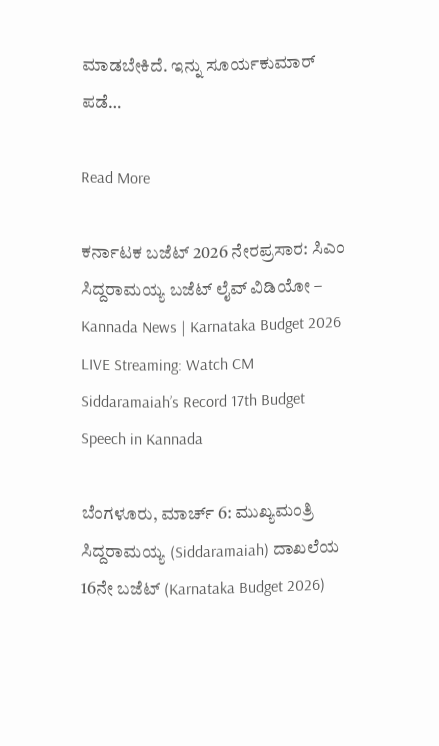ಮಾಡಬೇಕಿದೆ. ಇನ್ನು ಸೂರ್ಯಕುಮಾರ್ ಪಡೆ…

Read More

ಕರ್ನಾಟಕ ಬಜೆಟ್ 2026 ನೇರಪ್ರಸಾರ: ಸಿಎಂ ಸಿದ್ದರಾಮಯ್ಯ ಬಜೆಟ್ ಲೈವ್ ವಿಡಿಯೋ – Kannada News | Karnataka Budget 2026 LIVE Streaming: Watch CM Siddaramaiah’s Record 17th Budget Speech in Kannada

ಬೆಂಗಳೂರು, ಮಾರ್ಚ್ 6: ಮುಖ್ಯಮಂತ್ರಿ ಸಿದ್ದರಾಮಯ್ಯ (Siddaramaiah) ದಾಖಲೆಯ 16ನೇ ಬಜೆಟ್ (Karnataka Budget 2026)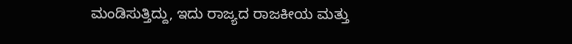ಮಂಡಿಸುತ್ತಿದ್ದು, ಇದು ರಾಜ್ಯದ ರಾಜಕೀಯ ಮತ್ತು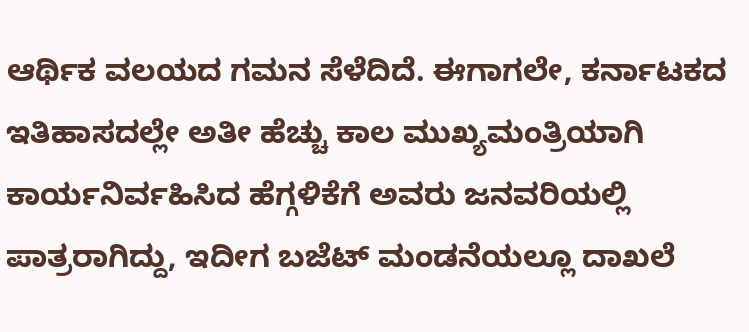ಆರ್ಥಿಕ ವಲಯದ ಗಮನ ಸೆಳೆದಿದೆ. ಈಗಾಗಲೇ, ಕರ್ನಾಟಕದ ಇತಿಹಾಸದಲ್ಲೇ ಅತೀ ಹೆಚ್ಚು ಕಾಲ ಮುಖ್ಯಮಂತ್ರಿಯಾಗಿ ಕಾರ್ಯನಿರ್ವಹಿಸಿದ ಹೆಗ್ಗಳಿಕೆಗೆ ಅವರು ಜನವರಿಯಲ್ಲಿ ಪಾತ್ರರಾಗಿದ್ದು, ಇದೀಗ ಬಜೆಟ್ ಮಂಡನೆಯಲ್ಲೂ ದಾಖಲೆ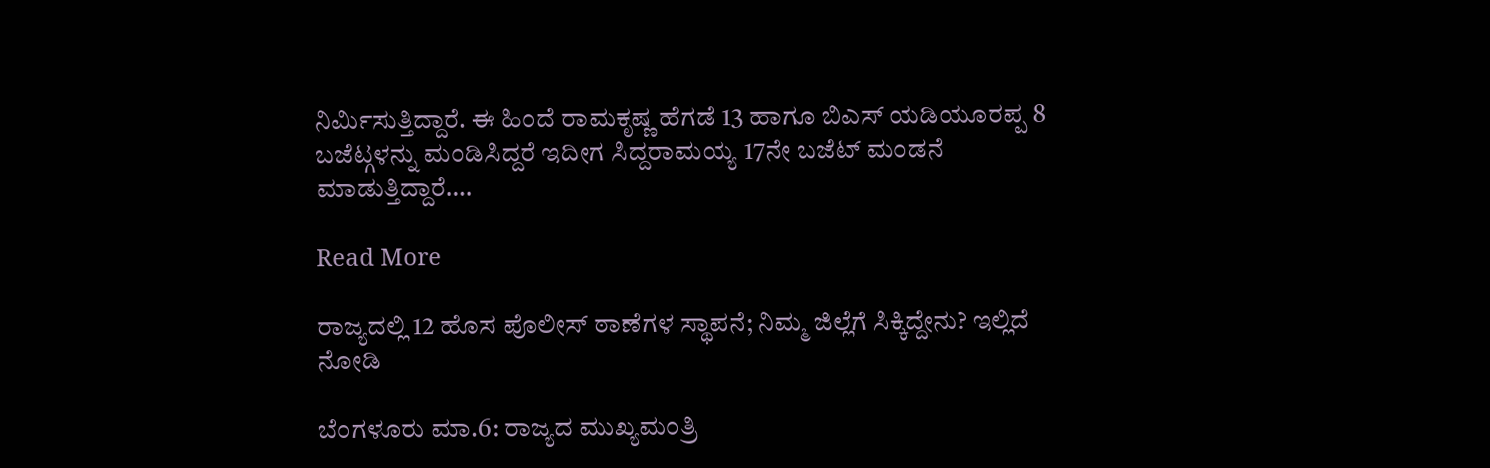ನಿರ್ಮಿಸುತ್ತಿದ್ದಾರೆ. ಈ ಹಿಂದೆ ರಾಮಕೃಷ್ಣ ಹೆಗಡೆ 13 ಹಾಗೂ ಬಿಎಸ್ ಯಡಿಯೂರಪ್ಪ 8 ಬಜೆಟ್ಗಳನ್ನು ಮಂಡಿಸಿದ್ದರೆ ಇದೀಗ ಸಿದ್ದರಾಮಯ್ಯ 17ನೇ ಬಜೆಟ್ ಮಂಡನೆ ಮಾಡುತ್ತಿದ್ದಾರೆ….

Read More

ರಾಜ್ಯದಲ್ಲಿ 12 ಹೊಸ ಪೊಲೀಸ್ ಠಾಣೆಗಳ ಸ್ಥಾಪನೆ; ನಿಮ್ಮ ಜಿಲ್ಲೆಗೆ ಸಿಕ್ಕಿದ್ದೇನು? ಇಲ್ಲಿದೆ ನೋಡಿ

ಬೆಂಗಳೂರು ಮಾ.6: ರಾಜ್ಯದ ಮುಖ್ಯಮಂತ್ರಿ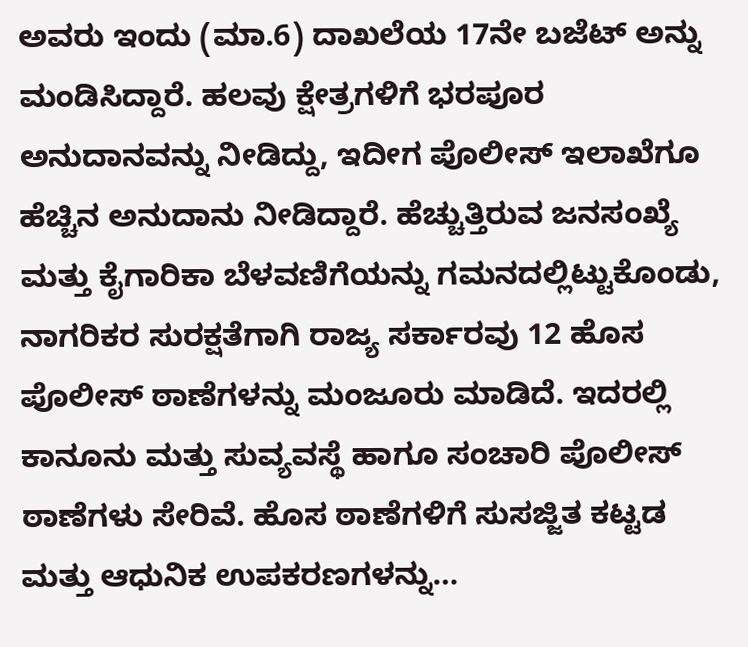ಅವರು ಇಂದು (ಮಾ.6) ದಾಖಲೆಯ 17ನೇ ಬಜೆಟ್ ಅನ್ನು ಮಂಡಿಸಿದ್ದಾರೆ. ಹಲವು ಕ್ಷೇತ್ರಗಳಿಗೆ ಭರಪೂರ ಅನುದಾನವನ್ನು ನೀಡಿದ್ದು, ಇದೀಗ ಪೊಲೀಸ್ ಇಲಾಖೆಗೂ ಹೆಚ್ಚಿನ ಅನುದಾನು ನೀಡಿದ್ದಾರೆ. ಹೆಚ್ಚುತ್ತಿರುವ ಜನಸಂಖ್ಯೆ ಮತ್ತು ಕೈಗಾರಿಕಾ ಬೆಳವಣಿಗೆಯನ್ನು ಗಮನದಲ್ಲಿಟ್ಟುಕೊಂಡು, ನಾಗರಿಕರ ಸುರಕ್ಷತೆಗಾಗಿ ರಾಜ್ಯ ಸರ್ಕಾರವು 12 ಹೊಸ ಪೊಲೀಸ್ ಠಾಣೆಗಳನ್ನು ಮಂಜೂರು ಮಾಡಿದೆ. ಇದರಲ್ಲಿ ಕಾನೂನು ಮತ್ತು ಸುವ್ಯವಸ್ಥೆ ಹಾಗೂ ಸಂಚಾರಿ ಪೊಲೀಸ್ ಠಾಣೆಗಳು ಸೇರಿವೆ. ಹೊಸ ಠಾಣೆಗಳಿಗೆ ಸುಸಜ್ಜಿತ ಕಟ್ಟಡ ಮತ್ತು ಆಧುನಿಕ ಉಪಕರಣಗಳನ್ನು…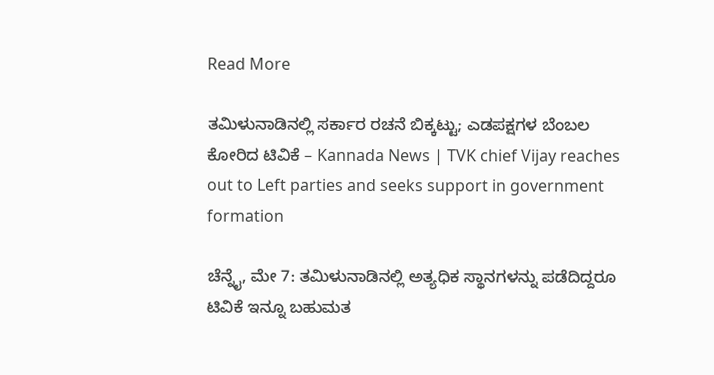Read More

ತಮಿಳುನಾಡಿನಲ್ಲಿ ಸರ್ಕಾರ ರಚನೆ ಬಿಕ್ಕಟ್ಟು; ಎಡಪಕ್ಷಗಳ ಬೆಂಬಲ ಕೋರಿದ ಟಿವಿಕೆ – Kannada News | TVK chief Vijay reaches out to Left parties and seeks support in government formation

ಚೆನ್ನೈ, ಮೇ 7: ತಮಿಳುನಾಡಿನಲ್ಲಿ ಅತ್ಯಧಿಕ ಸ್ಥಾನಗಳನ್ನು ಪಡೆದಿದ್ದರೂ ಟಿವಿಕೆ ಇನ್ನೂ ಬಹುಮತ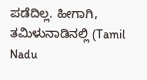ಪಡೆದಿಲ್ಲ. ಹೀಗಾಗಿ, ತಮಿಳುನಾಡಿನಲ್ಲಿ (Tamil Nadu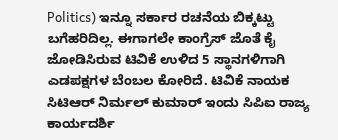Politics) ಇನ್ನೂ ಸರ್ಕಾರ ರಚನೆಯ ಬಿಕ್ಕಟ್ಟು ಬಗೆಹರಿದಿಲ್ಲ. ಈಗಾಗಲೇ ಕಾಂಗ್ರೆಸ್ ಜೊತೆ ಕೈ ಜೋಡಿಸಿರುವ ಟಿವಿಕೆ ಉಳಿದ 5 ಸ್ಥಾನಗಳಿಗಾಗಿ ಎಡಪಕ್ಷಗಳ ಬೆಂಬಲ ಕೋರಿದೆ. ಟಿವಿಕೆ ನಾಯಕ ಸಿಟಿಆರ್ ನಿರ್ಮಲ್ ಕುಮಾರ್ ಇಂದು ಸಿಪಿಐ ರಾಜ್ಯ ಕಾರ್ಯದರ್ಶಿ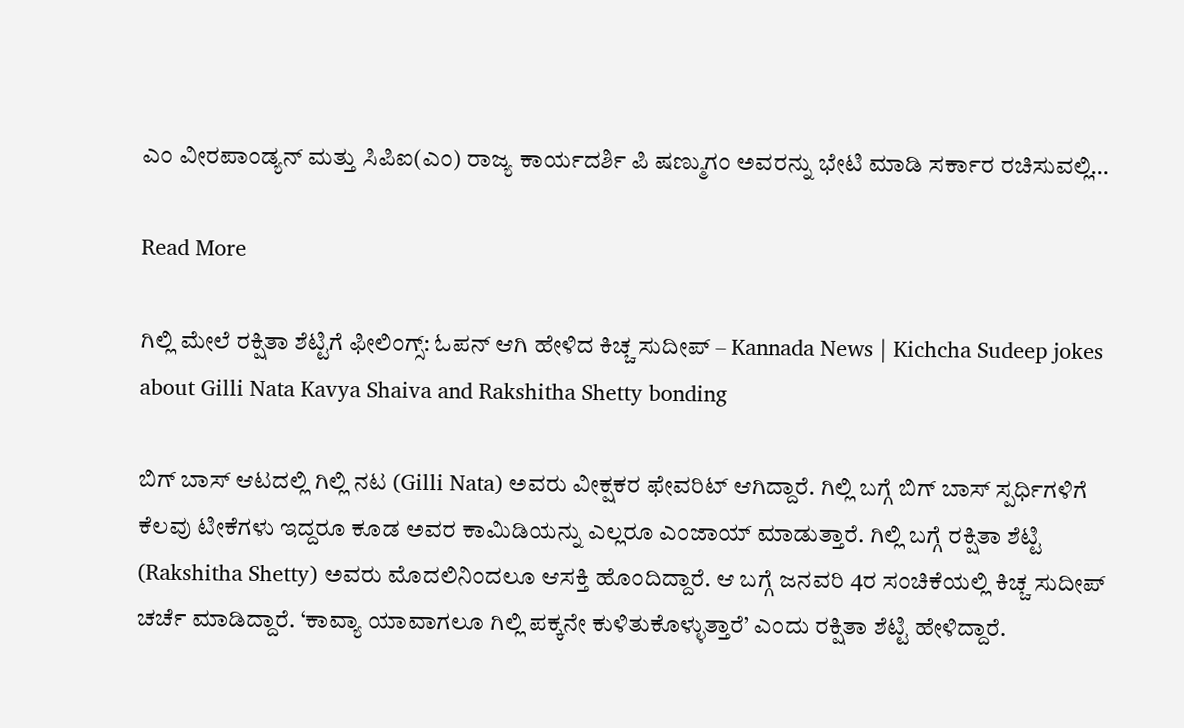ಎಂ ವೀರಪಾಂಡ್ಯನ್ ಮತ್ತು ಸಿಪಿಐ(ಎಂ) ರಾಜ್ಯ ಕಾರ್ಯದರ್ಶಿ ಪಿ ಷಣ್ಮುಗಂ ಅವರನ್ನು ಭೇಟಿ ಮಾಡಿ ಸರ್ಕಾರ ರಚಿಸುವಲ್ಲಿ…

Read More

ಗಿಲ್ಲಿ ಮೇಲೆ ರಕ್ಷಿತಾ ಶೆಟ್ಟಿಗೆ ಫೀಲಿಂಗ್ಸ್: ಓಪನ್ ಆಗಿ ಹೇಳಿದ ಕಿಚ್ಚ ಸುದೀಪ್ – Kannada News | Kichcha Sudeep jokes about Gilli Nata Kavya Shaiva and Rakshitha Shetty bonding

ಬಿಗ್ ಬಾಸ್ ಆಟದಲ್ಲಿ ಗಿಲ್ಲಿ ನಟ (Gilli Nata) ಅವರು ವೀಕ್ಷಕರ ಫೇವರಿಟ್ ಆಗಿದ್ದಾರೆ. ಗಿಲ್ಲಿ ಬಗ್ಗೆ ಬಿಗ್ ಬಾಸ್ ಸ್ಪರ್ಧಿಗಳಿಗೆ ಕೆಲವು ಟೀಕೆಗಳು ಇದ್ದರೂ ಕೂಡ ಅವರ ಕಾಮಿಡಿಯನ್ನು ಎಲ್ಲರೂ ಎಂಜಾಯ್ ಮಾಡುತ್ತಾರೆ. ಗಿಲ್ಲಿ ಬಗ್ಗೆ ರಕ್ಷಿತಾ ಶೆಟ್ಟಿ (Rakshitha Shetty) ಅವರು ಮೊದಲಿನಿಂದಲೂ ಆಸಕ್ತಿ ಹೊಂದಿದ್ದಾರೆ. ಆ ಬಗ್ಗೆ ಜನವರಿ 4ರ ಸಂಚಿಕೆಯಲ್ಲಿ ಕಿಚ್ಚ ಸುದೀಪ್ ಚರ್ಚೆ ಮಾಡಿದ್ದಾರೆ. ‘ಕಾವ್ಯಾ ಯಾವಾಗಲೂ ಗಿಲ್ಲಿ ಪಕ್ಕನೇ ಕುಳಿತುಕೊಳ್ಳುತ್ತಾರೆ’ ಎಂದು ರಕ್ಷಿತಾ ಶೆಟ್ಟಿ ಹೇಳಿದ್ದಾರೆ.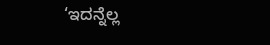‘ಇದನ್ನೆಲ್ಲ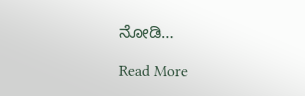ನೋಡಿ…

Read More